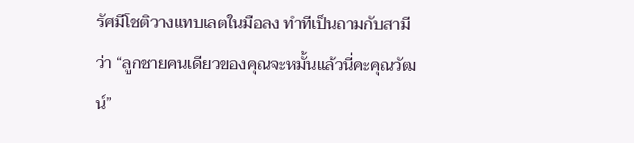รัศมีโชติวางแทบเลตในมือลง ทำทีเป็นถามกับสามีว่า “ลูกชายคนเดียวของคุณจะหมั้นแล้วนี่คะคุณวัฒน์”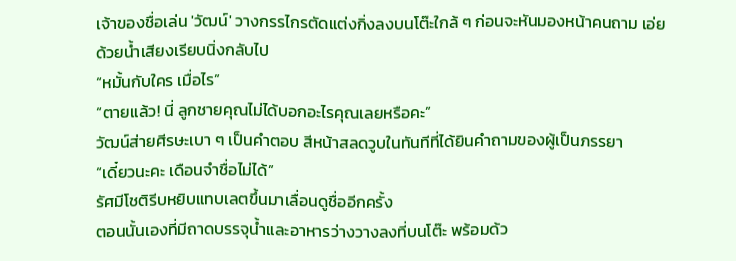เจ้าของชื่อเล่น 'วัฒน์' วางกรรไกรตัดแต่งกิ่งลงบนโต๊ะใกล้ ๆ ก่อนจะหันมองหน้าคนถาม เอ่ยด้วยน้ำเสียงเรียบนิ่งกลับไป
“หมั้นกับใคร เมื่อไร”
“ตายแล้ว! นี่ ลูกชายคุณไม่ได้บอกอะไรคุณเลยหรือคะ”
วัฒน์ส่ายศีรษะเบา ๆ เป็นคำตอบ สีหน้าสลดวูบในทันทีที่ได้ยินคำถามของผู้เป็นภรรยา
“เดี๋ยวนะคะ เดือนจำชื่อไม่ได้”
รัศมีโชติรีบหยิบแทบเลตขึ้นมาเลื่อนดูชื่ออีกครั้ง
ตอนนั้นเองที่มีถาดบรรจุน้ำและอาหารว่างวางลงที่บนโต๊ะ พร้อมด้ว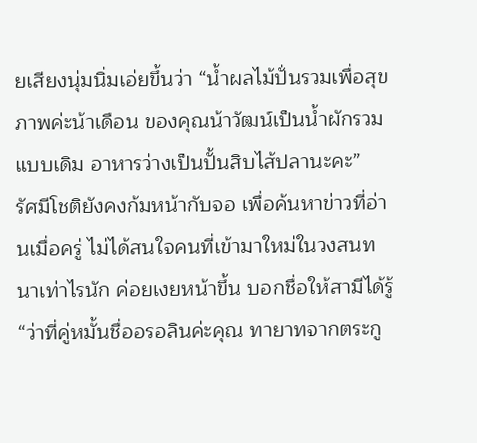ยเสียงนุ่มนิ่มเอ่ยขึ้นว่า “น้ำผลไม้ปั่นรวมเพื่อสุขภาพค่ะน้าเดือน ของคุณน้าวัฒน์เป็นน้ำผักรวมแบบเดิม อาหารว่างเป็นปั้นสิบไส้ปลานะคะ”
รัศมีโชติยังคงก้มหน้ากับจอ เพื่อค้นหาข่าวที่อ่านเมื่อครู่ ไม่ได้สนใจคนที่เข้ามาใหม่ในวงสนทนาเท่าไรนัก ค่อยเงยหน้าขึ้น บอกชื่อให้สามีได้รู้
“ว่าที่คู่หมั้นชื่ออรอลินค่ะคุณ ทายาทจากตระกู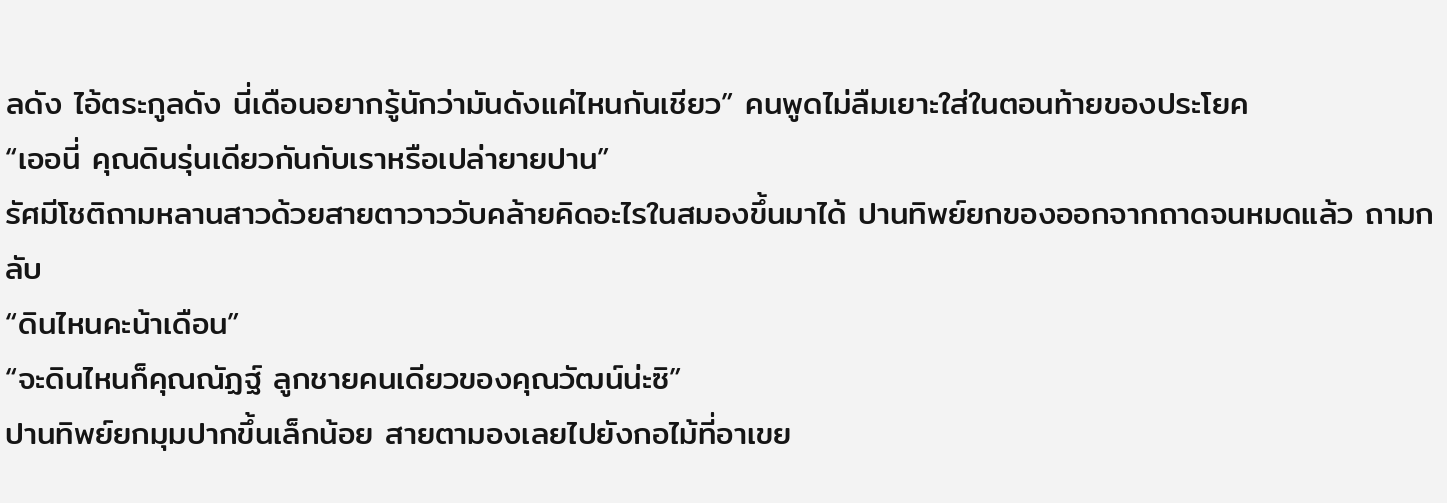ลดัง ไอ้ตระกูลดัง นี่เดือนอยากรู้นักว่ามันดังแค่ไหนกันเชียว” คนพูดไม่ลืมเยาะใส่ในตอนท้ายของประโยค
“เออนี่ คุณดินรุ่นเดียวกันกับเราหรือเปล่ายายปาน”
รัศมีโชติถามหลานสาวด้วยสายตาวาววับคล้ายคิดอะไรในสมองขึ้นมาได้ ปานทิพย์ยกของออกจากถาดจนหมดแล้ว ถามกลับ
“ดินไหนคะน้าเดือน”
“จะดินไหนก็คุณณัฏฐ์ ลูกชายคนเดียวของคุณวัฒน์น่ะซิ”
ปานทิพย์ยกมุมปากขึ้นเล็กน้อย สายตามองเลยไปยังกอไม้ที่อาเขย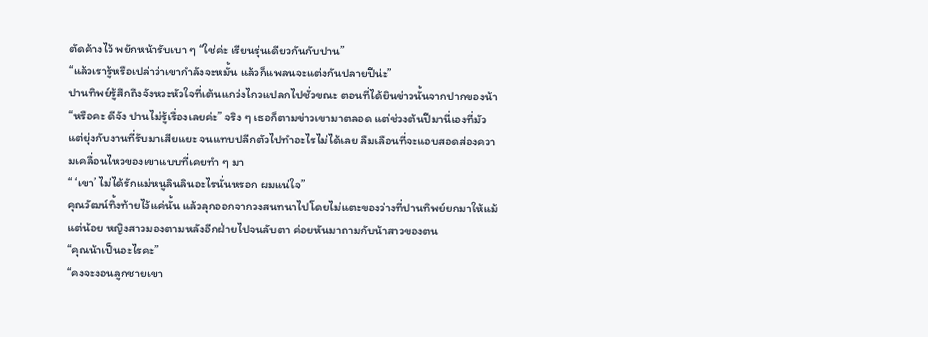ตัดค้างไว้ พยักหน้ารับเบา ๆ “ใช่ค่ะ เรียนรุ่นเดียวกันกับปาน”
“แล้วเรารู้หรือเปล่าว่าเขากำลังจะหมั้น แล้วก็แพลนจะแต่งกันปลายปีน่ะ”
ปานทิพย์รู้สึกถึงจังหวะหัวใจที่เต้นแกว่งไกวแปลกไปชั่วขณะ ตอนที่ได้ยินข่าวนั้นจากปากของน้า “หรือคะ ดีจัง ปานไม่รู้เรื่องเลยค่ะ” จริง ๆ เธอก็ตามข่าวเขามาตลอด แต่ช่วงต้นปีมานี่เองที่มัวแต่ยุ่งกับงานที่รับมาเสียแยะ จนแทบปลีกตัวไปทำอะไรไม่ได้เลย ลืมเลือนที่จะแอบสอดส่องความเคลื่อนไหวของเขาแบบที่เคยทำ ๆ มา
“ ‘เขา’ ไม่ได้รักแม่หนูลินลินอะไรนั่นหรอก ผมแน่ใจ”
คุณวัฒน์ทิ้งท้ายไว้แค่นั้น แล้วลุกออกจากวงสนทนาไปโดยไม่แตะของว่างที่ปานทิพย์ยกมาให้แม้แต่น้อย หญิงสาวมองตามหลังอีกฝ่ายไปจนลับตา ค่อยหันมาถามกับน้าสาวของตน
“คุณน้าเป็นอะไรคะ”
“คงจะงอนลูกชายเขา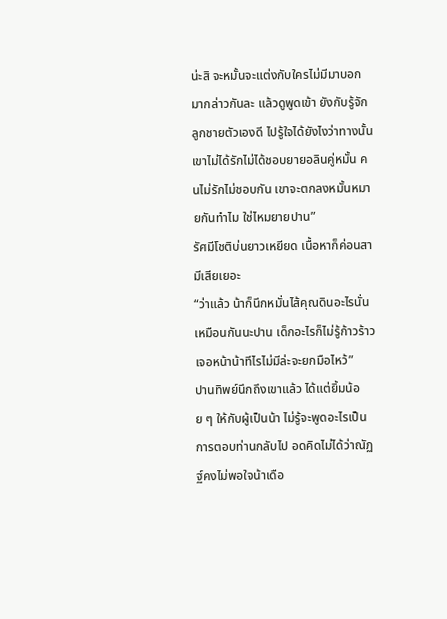น่ะสิ จะหมั้นจะแต่งกับใครไม่มีมาบอกมากล่าวกันละ แล้วดูพูดเข้า ยังกับรู้จักลูกชายตัวเองดี ไปรู้ใจได้ยังไงว่าทางนั้นเขาไม่ได้รักไม่ได้ชอบยายอลินคู่หมั้น คนไม่รักไม่ชอบกัน เขาจะตกลงหมั้นหมายกันทำไม ใช่ไหมยายปาน”
รัศมีโชติบ่นยาวเหยียด เนื้อหาก็ค่อนสามีเสียเยอะ
“ว่าแล้ว น้าก็นึกหมั่นไส้คุณดินอะไรนั่นเหมือนกันนะปาน เด็กอะไรก็ไม่รู้ก้าวร้าว เจอหน้าน้าทีไรไม่มีล่ะจะยกมือไหว้”
ปานทิพย์นึกถึงเขาแล้ว ได้แต่ยิ้มน้อย ๆ ให้กับผู้เป็นน้า ไม่รู้จะพูดอะไรเป็นการตอบท่านกลับไป อดคิดไม่ได้ว่าณัฏฐ์คงไม่พอใจน้าเดือ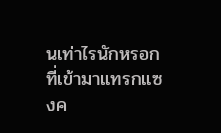นเท่าไรนักหรอก ที่เข้ามาแทรกแซงค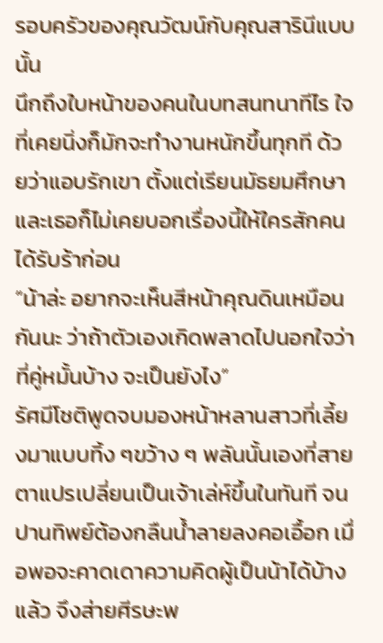รอบครัวของคุณวัฒน์กับคุณสารินีแบบนั้น
นึกถึงใบหน้าของคนในบทสนทนาทีไร ใจที่เคยนิ่งก็มักจะทำงานหนักขึ้นทุกที ด้วยว่าแอบรักเขา ตั้งแต่เรียนมัธยมศึกษา และเธอก็ไม่เคยบอกเรื่องนี้ให้ใครสักคนได้รับร้าก่อน
“น้าล่ะ อยากจะเห็นสีหน้าคุณดินเหมือนกันนะ ว่าถ้าตัวเองเกิดพลาดไปนอกใจว่าที่คู่หมั้นบ้าง จะเป็นยังไง”
รัศมีโชติพูดจบมองหน้าหลานสาวที่เลี้ยงมาแบบทิ้ง ๆขว้าง ๆ พลันนั้นเองที่สายตาแปรเปลี่ยนเป็นเจ้าเล่ห์ขึ้นในทันที จนปานทิพย์ต้องกลืนน้ำลายลงคอเอื้อก เมื่อพอจะคาดเดาความคิดผู้เป็นน้าได้บ้างแล้ว จึงส่ายศีรษะพ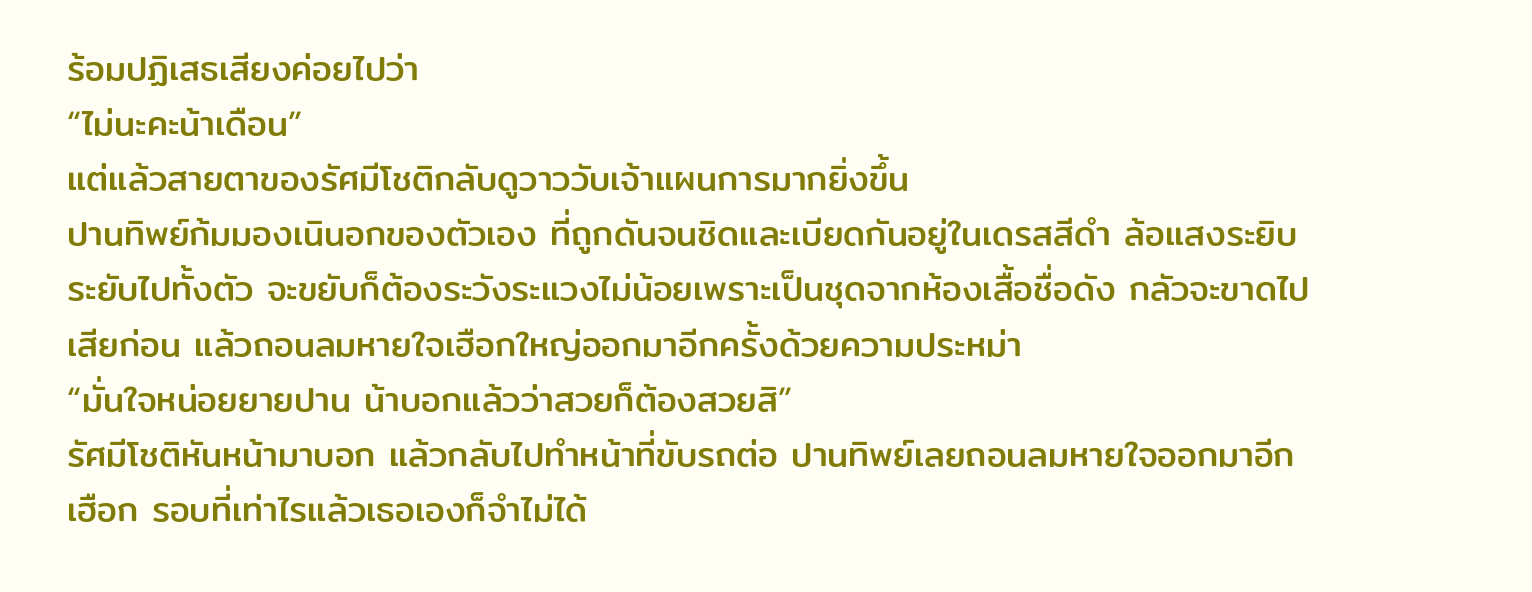ร้อมปฏิเสธเสียงค่อยไปว่า
“ไม่นะคะน้าเดือน”
แต่แล้วสายตาของรัศมีโชติกลับดูวาววับเจ้าแผนการมากยิ่งขึ้น
ปานทิพย์ก้มมองเนินอกของตัวเอง ที่ถูกดันจนชิดและเบียดกันอยู่ในเดรสสีดำ ล้อแสงระยิบระยับไปทั้งตัว จะขยับก็ต้องระวังระแวงไม่น้อยเพราะเป็นชุดจากห้องเสื้อชื่อดัง กลัวจะขาดไปเสียก่อน แล้วถอนลมหายใจเฮือกใหญ่ออกมาอีกครั้งด้วยความประหม่า
“มั่นใจหน่อยยายปาน น้าบอกแล้วว่าสวยก็ต้องสวยสิ”
รัศมีโชติหันหน้ามาบอก แล้วกลับไปทำหน้าที่ขับรถต่อ ปานทิพย์เลยถอนลมหายใจออกมาอีกเฮือก รอบที่เท่าไรแล้วเธอเองก็จำไม่ได้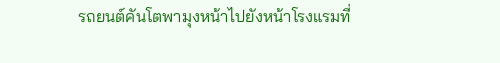รถยนต์คันโตพามุงหน้าไปยังหน้าโรงแรมที่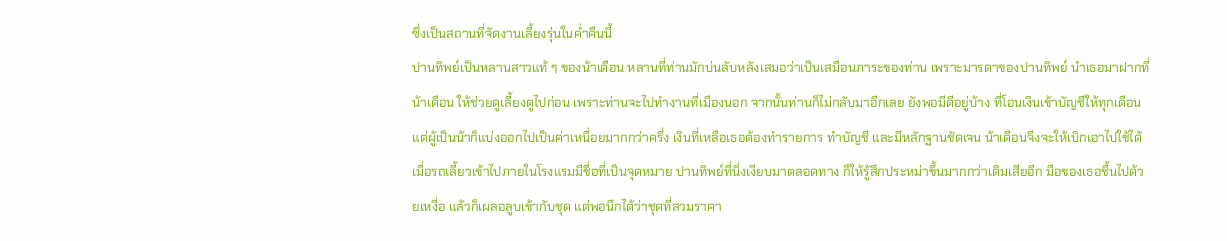ซึ่งเป็นสถานที่จัดงานเลี้ยงรุ่นในค่ำคืนนี้
ปานทิพย์เป็นหลานสาวแท้ ๆ ของน้าเดือน หลานที่ท่านมักบ่นลับหลังเสมอว่าเป็นเสมือนภาระของท่าน เพราะมารดาของปานทิพย์ นำเธอมาฝากที่น้าเดือน ให้ช่วยดูเลี้ยงดูไปก่อน เพราะท่านจะไปทำงานที่เมืองนอก จากนั้นท่านก็ไม่กลับมาอีกเลย ยังพอมีดีอยู่บ้าง ที่โอนเงินเข้าบัญชีให้ทุกเดือน แต่ผู้เป็นน้าก็แบ่งออกไปเป็นค่าเหนื่อยมากกว่าครึ่ง เงินที่เหลือเธอต้องทำรายการ ทำบัญชี และมีหลักฐานชัดเจน น้าเดือนจึงจะให้เบิกเอาไปใช้ได้
เมื่อรถเลี้ยวเข้าไปภายในโรงแรมมีชื่อที่เป็นจุดหมาย ปานทิพย์ที่นิ่งเงียบมาตลอดทาง ก็ให้รู้สึกประหม่าขึ้นมากกว่าเดิมเสียอีก มือของเธอชื้นไปด้วยเหงื่อ แล้วก็เผลอลูบเข้ากับชุด แต่พอนึกได้ว่าชุดที่สวมราคา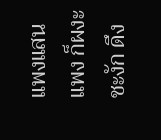แพงแสนแพง ก็ผงะ ชะงัก ดึง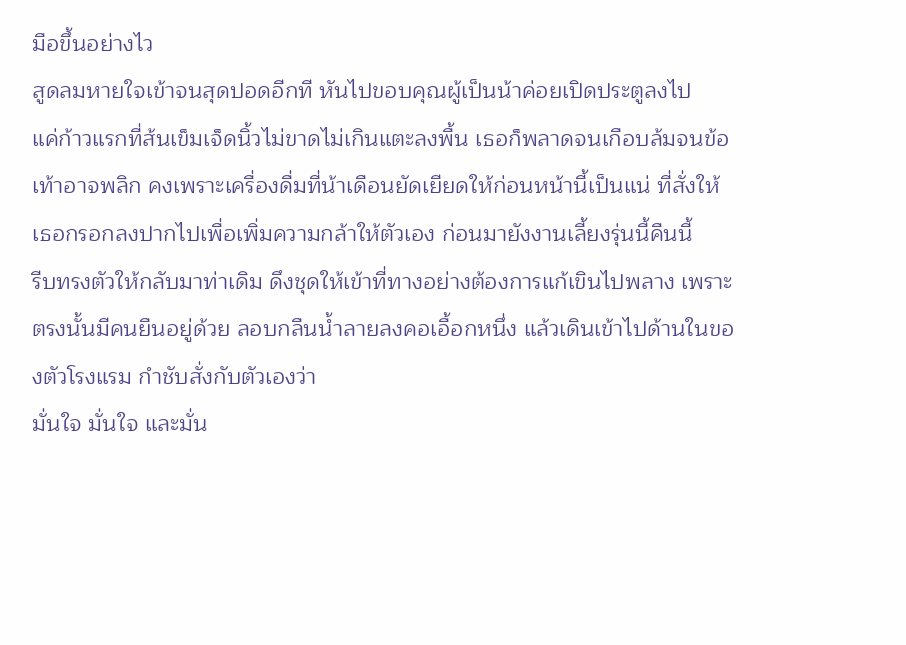มือขึ้นอย่างไว
สูดลมหายใจเข้าจนสุดปอดอีกที หันไปขอบคุณผู้เป็นน้าค่อยเปิดประตูลงไป
แค่ก้าวแรกที่ส้นเข็มเจ็ดนิ้วไม่ขาดไม่เกินแตะลงพื้น เธอก็พลาดจนเกือบล้มจนข้อเท้าอาจพลิก คงเพราะเครื่องดื่มที่น้าเดือนยัดเยียดให้ก่อนหน้านี้เป็นแน่ ที่สั่งให้เธอกรอกลงปากไปเพื่อเพิ่มความกล้าให้ตัวเอง ก่อนมายังงานเลี้ยงรุ่นนี้คืนนี้
รีบทรงตัวให้กลับมาท่าเดิม ดึงชุดให้เข้าที่ทางอย่างต้องการแก้เขินไปพลาง เพราะตรงนั้นมีคนยืนอยู่ด้วย ลอบกลืนน้ำลายลงคอเอื้อกหนึ่ง แล้วเดินเข้าไปด้านในของตัวโรงแรม กำชับสั่งกับตัวเองว่า
มั่นใจ มั่นใจ และมั่น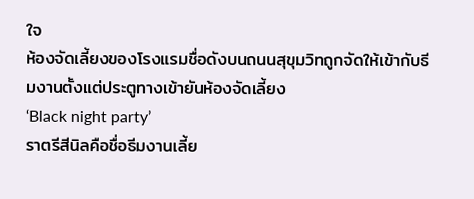ใจ
ห้องจัดเลี้ยงของโรงแรมชื่อดังบนถนนสุขุมวิทถูกจัดให้เข้ากับธีมงานตั้งแต่ประตูทางเข้ายันห้องจัดเลี้ยง
‘Black night party’
ราตรีสีนิลคือชื่อธีมงานเลี้ย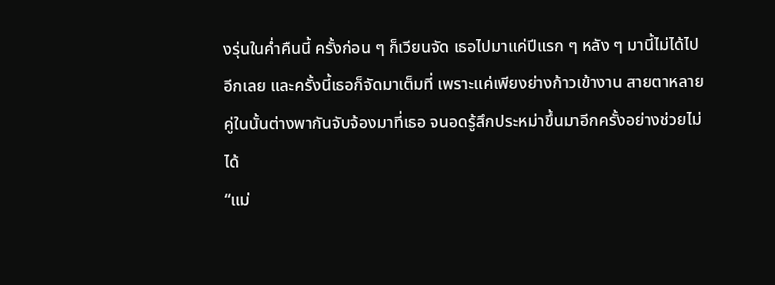งรุ่นในค่ำคืนนี้ ครั้งก่อน ๆ ก็เวียนจัด เธอไปมาแค่ปีแรก ๆ หลัง ๆ มานี้ไม่ได้ไปอีกเลย และครั้งนี้เธอก็จัดมาเต็มที่ เพราะแค่เพียงย่างก้าวเข้างาน สายตาหลายคู่ในนั้นต่างพากันจับจ้องมาที่เธอ จนอดรู้สึกประหม่าขึ้นมาอีกครั้งอย่างช่วยไม่ได้
“แม่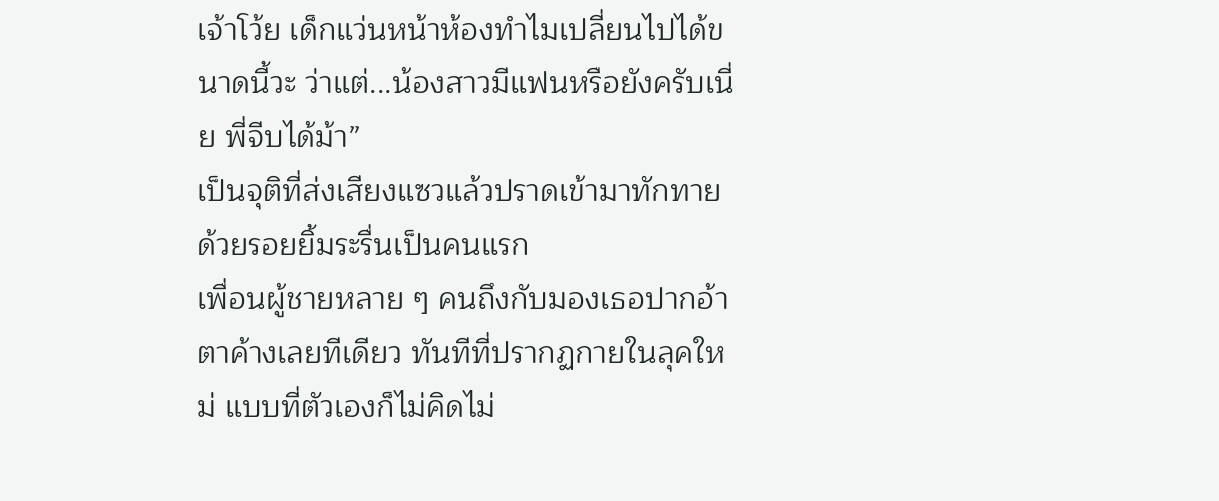เจ้าโว้ย เด็กแว่นหน้าห้องทำไมเปลี่ยนไปได้ขนาดนี้วะ ว่าแต่...น้องสาวมีแฟนหรือยังครับเนี่ย พี่จีบได้ม้า”
เป็นจุติที่ส่งเสียงแซวแล้วปราดเข้ามาทักทายด้วยรอยยิ้มระรื่นเป็นคนแรก
เพื่อนผู้ชายหลาย ๆ คนถึงกับมองเธอปากอ้าตาค้างเลยทีเดียว ทันทีที่ปรากฏกายในลุคใหม่ แบบที่ตัวเองก็ไม่คิดไม่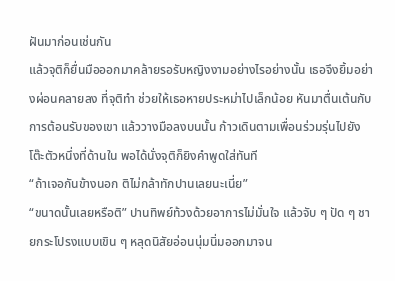ฝันมาก่อนเช่นกัน
แล้วจุติก็ยื่นมือออกมาคล้ายรอรับหญิงงามอย่างไรอย่างนั้น เธอจึงยิ้มอย่างผ่อนคลายลง ที่จุติทำ ช่วยให้เธอหายประหม่าไปเล็กน้อย หันมาตื่นเต้นกับการต้อนรับของเขา แล้ววางมือลงบนนั้น ก้าวเดินตามเพื่อนร่วมรุ่นไปยังโต๊ะตัวหนึ่งที่ด้านใน พอได้นั่งจุติก็ยิงคำพูดใส่ทันที
“ถ้าเจอกันข้างนอก ติไม่กล้าทักปานเลยนะเนี่ย”
“ขนาดนั้นเลยหรือติ” ปานทิพย์ท้วงด้วยอาการไม่มั่นใจ แล้วจับ ๆ ปัด ๆ ชายกระโปรงแบบเขิน ๆ หลุดนิสัยอ่อนนุ่มนิ่มออกมาจน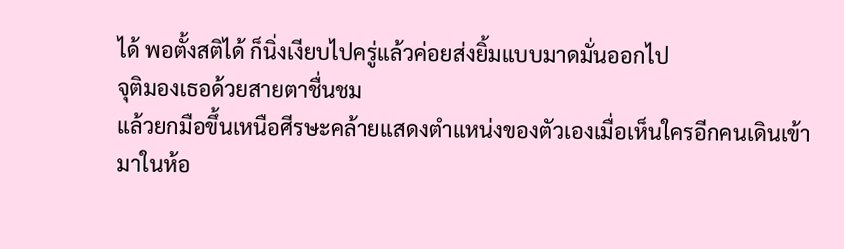ได้ พอตั้งสติได้ ก็นิ่งเงียบไปครู่แล้วค่อยส่งยิ้มแบบมาดมั่นออกไป
จุติมองเธอด้วยสายตาชื่นชม
แล้วยกมือขึ้นเหนือศีรษะคล้ายแสดงตำแหน่งของตัวเองเมื่อเห็นใครอีกคนเดินเข้ามาในห้อ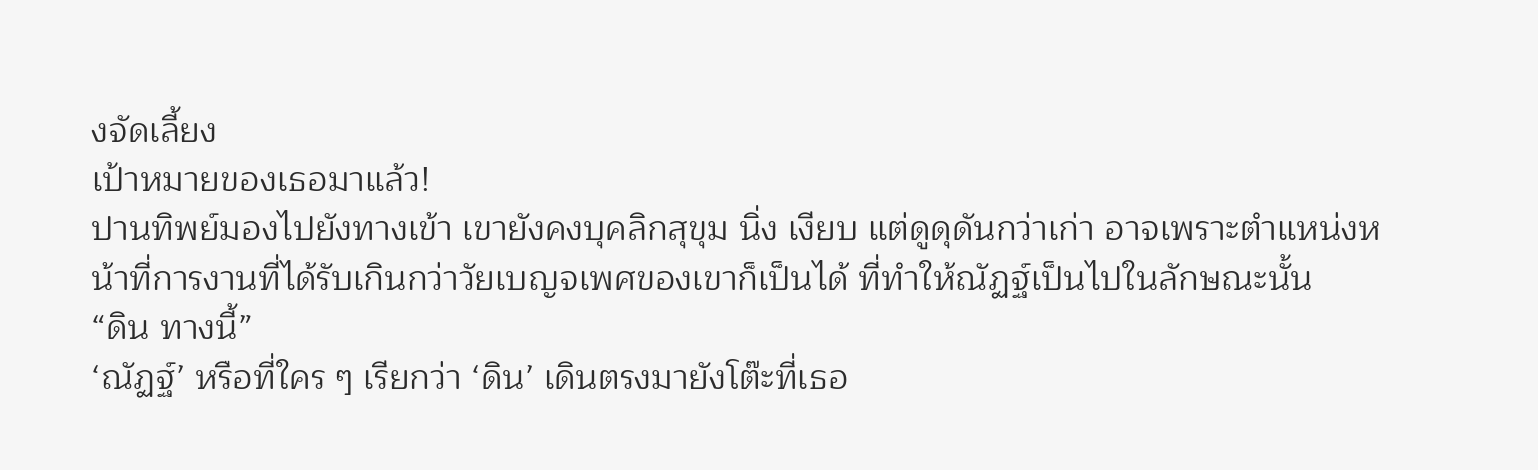งจัดเลี้ยง
เป้าหมายของเธอมาแล้ว!
ปานทิพย์มองไปยังทางเข้า เขายังคงบุคลิกสุขุม นิ่ง เงียบ แต่ดูดุดันกว่าเก่า อาจเพราะตำแหน่งหน้าที่การงานที่ได้รับเกินกว่าวัยเบญจเพศของเขาก็เป็นได้ ที่ทำให้ณัฏฐ์เป็นไปในลักษณะนั้น
“ดิน ทางนี้”
‘ณัฏฐ์’ หรือที่ใคร ๆ เรียกว่า ‘ดิน’ เดินตรงมายังโต๊ะที่เธอ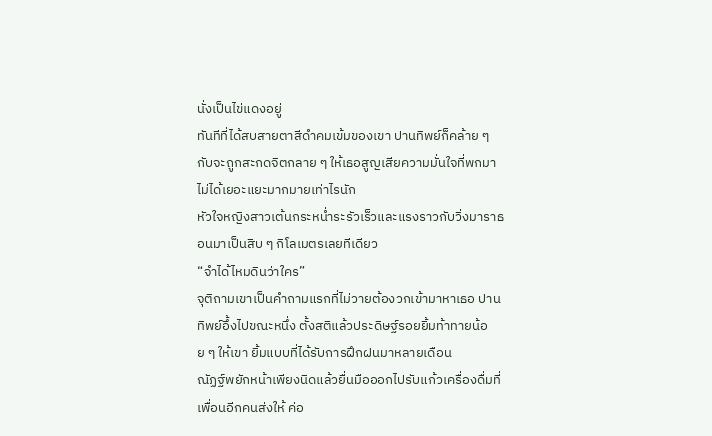นั่งเป็นไข่แดงอยู่
ทันทีที่ได้สบสายตาสีดำคมเข้มของเขา ปานทิพย์ก็คล้าย ๆ กับจะถูกสะกดจิตกลาย ๆ ให้เธอสูญเสียความมั่นใจที่พกมาไม่ได้เยอะแยะมากมายเท่าไรนัก
หัวใจหญิงสาวเต้นกระหน่ำระรัวเร็วและแรงราวกับวิ่งมาราธอนมาเป็นสิบ ๆ กิโลเมตรเลยทีเดียว
“จำได้ไหมดินว่าใคร”
จุติถามเขาเป็นคำถามแรกที่ไม่วายต้องวกเข้ามาหาเธอ ปานทิพย์อึ้งไปขณะหนึ่ง ตั้งสติแล้วประดิษฐ์รอยยิ้มท้าทายน้อย ๆ ให้เขา ยิ้มแบบที่ได้รับการฝึกฝนมาหลายเดือน
ณัฏฐ์พยักหน้าเพียงนิดแล้วยื่นมือออกไปรับแก้วเครื่องดื่มที่เพื่อนอีกคนส่งให้ ค่อ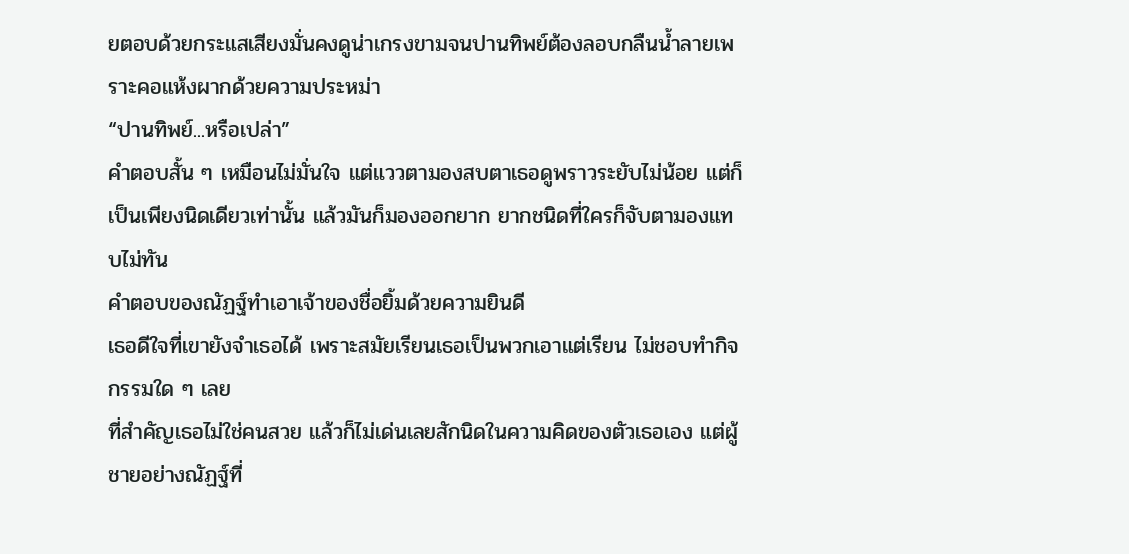ยตอบด้วยกระแสเสียงมั่นคงดูน่าเกรงขามจนปานทิพย์ต้องลอบกลืนน้ำลายเพราะคอแห้งผากด้วยความประหม่า
“ปานทิพย์...หรือเปล่า”
คำตอบสั้น ๆ เหมือนไม่มั่นใจ แต่แววตามองสบตาเธอดูพราวระยับไม่น้อย แต่ก็เป็นเพียงนิดเดียวเท่านั้น แล้วมันก็มองออกยาก ยากชนิดที่ใครก็จับตามองแทบไม่ทัน
คำตอบของณัฏฐ์ทำเอาเจ้าของชื่อยิ้มด้วยความยินดี
เธอดีใจที่เขายังจำเธอได้ เพราะสมัยเรียนเธอเป็นพวกเอาแต่เรียน ไม่ชอบทำกิจกรรมใด ๆ เลย
ที่สำคัญเธอไม่ใช่คนสวย แล้วก็ไม่เด่นเลยสักนิดในความคิดของตัวเธอเอง แต่ผู้ชายอย่างณัฏฐ์ที่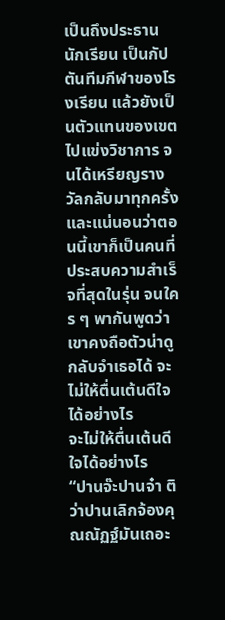เป็นถึงประธานนักเรียน เป็นกัปตันทีมกีฬาของโรงเรียน แล้วยังเป็นตัวแทนของเขตไปแข่งวิชาการ จนได้เหรียญรางวัลกลับมาทุกครั้ง และแน่นอนว่าตอนนี้เขาก็เป็นคนที่ประสบความสำเร็จที่สุดในรุ่น จนใคร ๆ พากันพูดว่าเขาคงถือตัวน่าดู กลับจำเธอได้ จะไม่ให้ตื่นเต้นดีใจได้อย่างไร
จะไม่ให้ตื่นเต้นดีใจได้อย่างไร
“ปานจ๊ะปานจ๋า ติว่าปานเลิกจ้องคุณณัฏฐ์มันเถอะ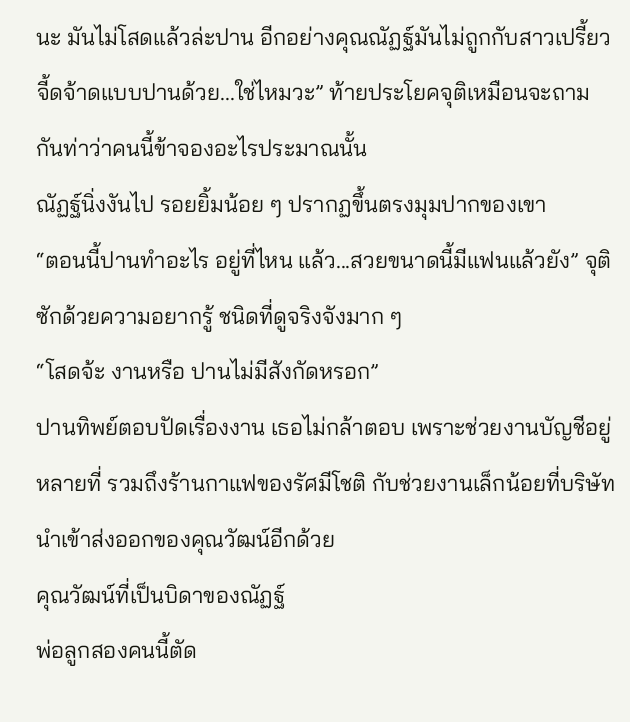นะ มันไม่โสดแล้วล่ะปาน อีกอย่างคุณณัฏฐ์มันไม่ถูกกับสาวเปรี้ยวจี้ดจ้าดแบบปานด้วย...ใช่ไหมวะ” ท้ายประโยคจุติเหมือนจะถามกันท่าว่าคนนี้ข้าจองอะไรประมาณนั้น
ณัฏฐ์นิ่งงันไป รอยยิ้มน้อย ๆ ปรากฏขึ้นตรงมุมปากของเขา
“ตอนนี้ปานทำอะไร อยู่ที่ไหน แล้ว...สวยขนาดนี้มีแฟนแล้วยัง” จุติซักด้วยความอยากรู้ ชนิดที่ดูจริงจังมาก ๆ
“โสดจ้ะ งานหรือ ปานไม่มีสังกัดหรอก”
ปานทิพย์ตอบปัดเรื่องงาน เธอไม่กล้าตอบ เพราะช่วยงานบัญชีอยู่หลายที่ รวมถึงร้านกาแฟของรัศมีโชติ กับช่วยงานเล็กน้อยที่บริษัทนำเข้าส่งออกของคุณวัฒน์อีกด้วย
คุณวัฒน์ที่เป็นบิดาของณัฏฐ์
พ่อลูกสองคนนี้ตัด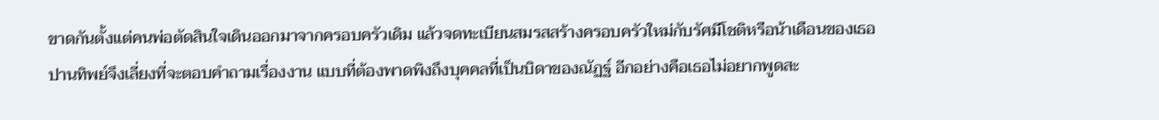ขาดกันตั้งแต่คนพ่อตัดสินใจเดินออกมาจากครอบครัวเดิม แล้วจดทะเบียนสมรสสร้างครอบครัวใหม่กับรัศมีโชติหรือน้าเดือนของเธอ
ปานทิพย์จึงเลี่ยงที่จะตอบคำถามเรื่องงาน แบบที่ต้องพาดพิงถึงบุคคลที่เป็นบิดาของณัฏฐ์ อีกอย่างคือเธอไม่อยากพูดสะ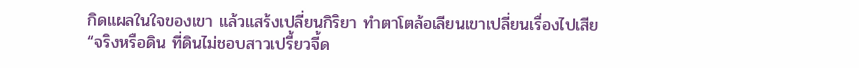กิดแผลในใจของเขา แล้วแสร้งเปลี่ยนกิริยา ทำตาโตล้อเลียนเขาเปลี่ยนเรื่องไปเสีย
“จริงหรือดิน ที่ดินไม่ชอบสาวเปรี้ยวจี้ด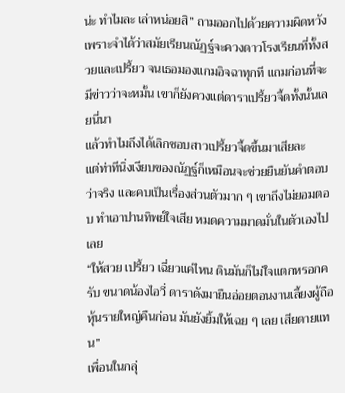น่ะ ทำไมละ เล่าหน่อยสิ” ถามออกไปด้วยความผิดหวัง เพราะจำได้ว่าสมัยเรียนณัฏฐ์จะควงดาวโรงเรียนที่ทั้งสวยและเปรี้ยว จนเธอมองแกมอิจฉาทุกที แถมก่อนที่จะมีข่าวว่าจะหมั้น เขาก็ยังควงแต่ดาราเปรี้ยวจี้ดทั้งนั้นเลยนี่นา
แล้วทำไมถึงได้เลิกชอบสาวเปรี้ยวจี้ดขึ้นมาเสียละ
แต่ท่าทีนิ่งเงียบของณัฏฐ์ก็เหมือนจะช่วยยืนยันคำตอบว่าจริง และคบเป็นเรื่องส่วนตัวมาก ๆ เขาถึงไม่ยอมตอบ ทำเอาปานทิพย์ใจเสีย หมดความมาดมั่นในตัวเองไปเลย
“ให้สวย เปรี้ยว เฉี่ยวแค่ไหน ดินมันก็ไม่ใจแตกหรอกครับ ขนาดน้องไอวี่ ดาราดังมายืนอ่อยตอนงานเลี้ยงผู้ถือหุ้นรายใหญ่คืนก่อน มันยังยิ้มให้เฉย ๆ เลย เสียดายแทน”
เพื่อนในกลุ่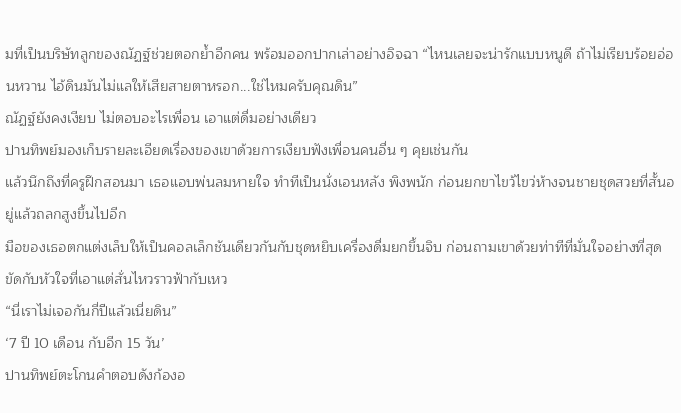มที่เป็นบริษัทลูกของณัฏฐ์ช่วยตอกย้ำอีกคน พร้อมออกปากเล่าอย่างอิจฉา “ไหนเลยจะน่ารักแบบหนูดี ถ้าไม่เรียบร้อยอ่อนหวาน ไอ้ดินมันไม่แลให้เสียสายตาหรอก...ใช่ไหมครับคุณดิน”
ณัฏฐ์ยังคงเงียบ ไม่ตอบอะไรเพื่อน เอาแต่ดื่มอย่างเดียว
ปานทิพย์มองเก็บรายละเอียดเรื่องของเขาด้วยการเงียบฟังเพื่อนคนอื่น ๆ คุยเช่นกัน
แล้วนึกถึงที่ครูฝึกสอนมา เธอแอบพ่นลมหายใจ ทำทีเป็นนั่งเอนหลัง พิงพนัก ก่อนยกขาไขว้ไขว่ห้างจนชายชุดสวยที่สั้นอยู่แล้วถลกสูงขึ้นไปอีก
มือของเธอตกแต่งเล็บให้เป็นคอลเล็กชันเดียวกันกับชุดหยิบเครื่องดื่มยกขึ้นจิบ ก่อนถามเขาด้วยท่าทีที่มั่นใจอย่างที่สุด ขัดกับหัวใจที่เอาแต่สั่นไหวราวฟ้ากับเหว
“นี่เราไม่เจอกันกี่ปีแล้วเนี่ยดิน”
‘7 ปี 10 เดือน กับอีก 15 วัน’
ปานทิพย์ตะโกนคำตอบดังก้องอ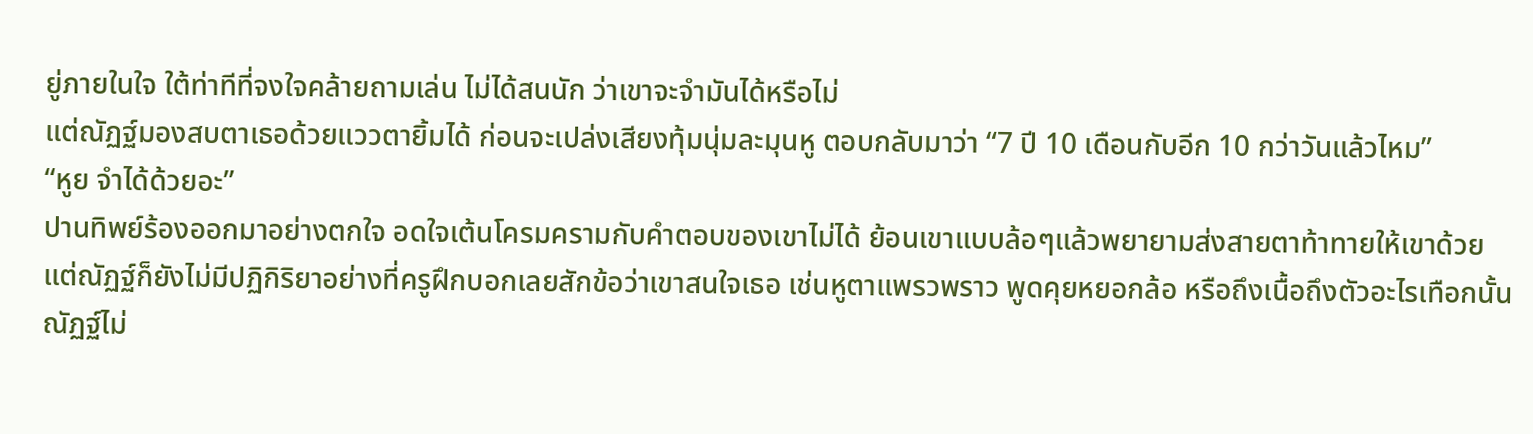ยู่ภายในใจ ใต้ท่าทีที่จงใจคล้ายถามเล่น ไม่ได้สนนัก ว่าเขาจะจำมันได้หรือไม่
แต่ณัฏฐ์มองสบตาเธอด้วยแววตายิ้มได้ ก่อนจะเปล่งเสียงทุ้มนุ่มละมุนหู ตอบกลับมาว่า “7 ปี 10 เดือนกับอีก 10 กว่าวันแล้วไหม”
“หูย จำได้ด้วยอะ”
ปานทิพย์ร้องออกมาอย่างตกใจ อดใจเต้นโครมครามกับคำตอบของเขาไม่ได้ ย้อนเขาแบบล้อๆแล้วพยายามส่งสายตาท้าทายให้เขาด้วย
แต่ณัฏฐ์ก็ยังไม่มีปฏิกิริยาอย่างที่ครูฝึกบอกเลยสักข้อว่าเขาสนใจเธอ เช่นหูตาแพรวพราว พูดคุยหยอกล้อ หรือถึงเนื้อถึงตัวอะไรเทือกนั้น ณัฏฐ์ไม่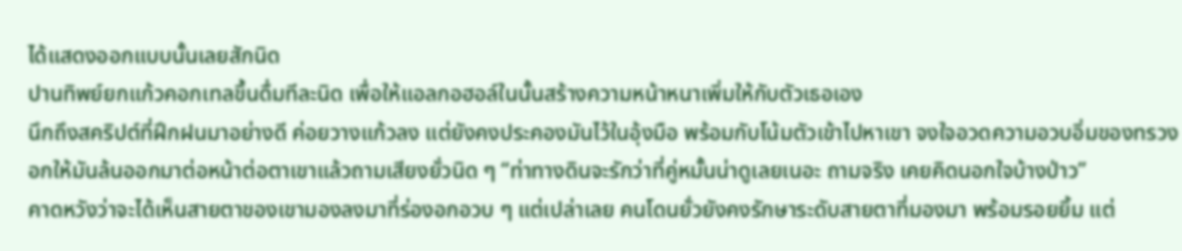ได้แสดงออกแบบนั้นเลยสักนิด
ปานทิพย์ยกแก้วคอกเทลขึ้นดื่มทีละนิด เพื่อให้แอลกอฮอล์ในนั้นสร้างความหน้าหนาเพิ่มให้กับตัวเธอเอง
นึกถึงสคริปต์ที่ฝึกฝนมาอย่างดี ค่อยวางแก้วลง แต่ยังคงประคองมันไว้ในอุ้งมือ พร้อมกับโน้มตัวเข้าไปหาเขา จงใจอวดความอวบอิ่มของทรวงอกให้มันล้นออกมาต่อหน้าต่อตาเขาแล้วถามเสียงยั่วนิด ๆ “ท่าทางดินจะรักว่าที่คู่หมั้นน่าดูเลยเนอะ ถามจริง เคยคิดนอกใจบ้างป่าว”
คาดหวังว่าจะได้เห็นสายตาของเขามองลงมาที่ร่องอกอวบ ๆ แต่เปล่าเลย คนโดนยั่วยังคงรักษาระดับสายตาที่มองมา พร้อมรอยยิ้ม แต่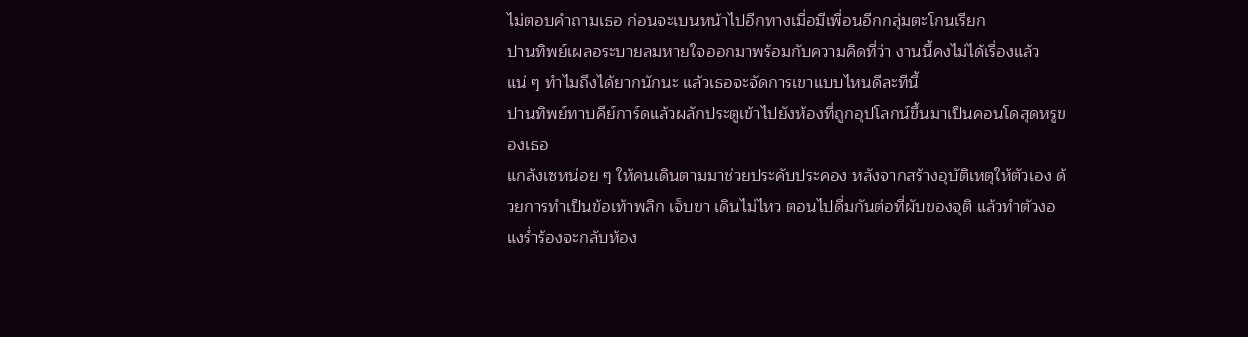ไม่ตอบคำถามเธอ ก่อนจะเบนหน้าไปอีกทางเมื่อมีเพื่อนอีกกลุ่มตะโกนเรียก
ปานทิพย์เผลอระบายลมหายใจออกมาพร้อมกับความคิดที่ว่า งานนี้คงไม่ได้เรื่องแล้วแน่ ๆ ทำไมถึงได้ยากนักนะ แล้วเธอจะจัดการเขาแบบไหนดีละทีนี้
ปานทิพย์ทาบคีย์การ์ดแล้วผลักประตูเข้าไปยังห้องที่ถูกอุปโลกน์ขึ้นมาเป็นคอนโดสุดหรูของเธอ
แกล้งเซหน่อย ๆ ให้คนเดินตามมาช่วยประคับประคอง หลังจากสร้างอุบัติเหตุให้ตัวเอง ด้วยการทำเป็นข้อเท้าพลิก เจ็บขา เดินไม่ไหว ตอนไปดื่มกันต่อที่ผับของจุติ แล้วทำตัวงอแงร่ำร้องจะกลับห้อง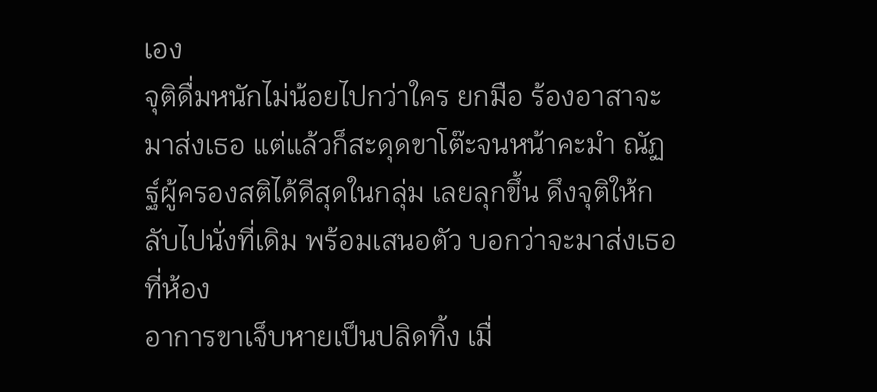เอง
จุติดื่มหนักไม่น้อยไปกว่าใคร ยกมือ ร้องอาสาจะมาส่งเธอ แต่แล้วก็สะดุดขาโต๊ะจนหน้าคะมำ ณัฏฐ์ผู้ครองสติได้ดีสุดในกลุ่ม เลยลุกขึ้น ดึงจุติให้กลับไปนั่งที่เดิม พร้อมเสนอตัว บอกว่าจะมาส่งเธอที่ห้อง
อาการขาเจ็บหายเป็นปลิดทิ้ง เมื่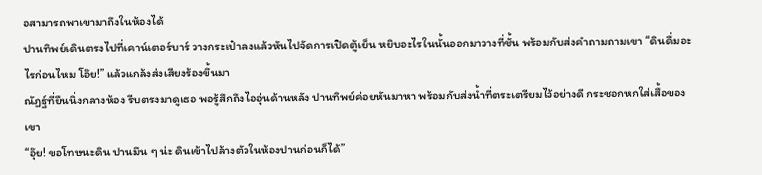อสามารถพาเขามาถึงในห้องได้
ปานทิพย์เดินตรงไปที่เคาน์เตอร์บาร์ วางกระเป๋าลงแล้วหันไปจัดการเปิดตู้เย็น หยิบอะไรในนั้นออกมาวางที่ชั้น พร้อมกับส่งคำถามถามเขา “ดินดื่มอะไรก่อนไหม โอ๊ย!” แล้วแกล้งส่งเสียงร้องขึ้นมา
ณัฏฐ์ที่ยืนนิ่งกลางห้อง รีบตรงมาดูเธอ พอรู้สึกถึงไออุ่นด้านหลัง ปานทิพย์ค่อยหันมาหา พร้อมกับส่งน้ำที่ตระเตรียมไว้อย่างดี กระชอกหกใส่เสื้อของเขา
“อุ๊ย! ขอโทษนะดิน ปานมึน ๆ น่ะ ดินเข้าไปล้างตัวในห้องปานก่อนก็ได้”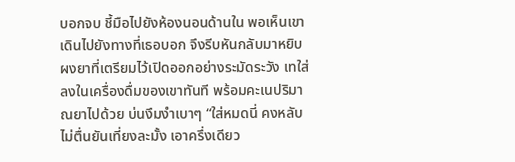บอกจบ ชี้มือไปยังห้องนอนด้านใน พอเห็นเขาเดินไปยังทางที่เธอบอก จึงรีบหันกลับมาหยิบผงยาที่เตรียมไว้เปิดออกอย่างระมัดระวัง เทใส่ลงในเครื่องดื่มของเขาทันที พร้อมคะเนปริมาณยาไปด้วย บ่นงึมงำเบาๆ “ใส่หมดนี่ คงหลับไม่ตื่นยันเที่ยงละมั้ง เอาครึ่งเดียว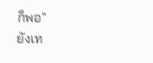ก็พอ”
ยังเท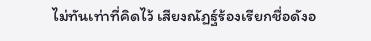ไม่ทันเท่าที่คิดไว้ เสียงณัฏฐ์ร้องเรียกชื่อดังอ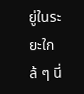ยู่ในระยะใกล้ ๆ นี่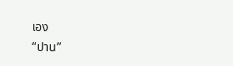เอง
“ปาน”